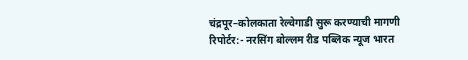चंद्रपूर–कोलकाता रेल्वेगाडी सुरू करण्याची मागणी
रिपोर्टर:- नरसिंग बोल्लम रीड पब्लिक न्यूज भारत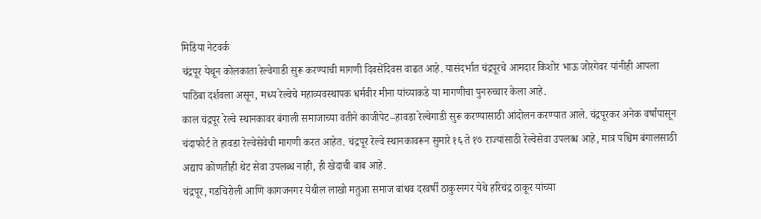मिडिया नेटवर्क
चंद्रपूर येथून कोलकाता रेल्वेगाडी सुरू करण्याची मागणी दिवसेंदिवस वाढत आहे. यासंदर्भात चंद्रपूरचे आमदार किशोर भाऊ जोरगेवर यांनीही आपला पाठिंबा दर्शवला असून, मध्य रेल्वेचे महाव्यवस्थापक धर्मवीर मीना यांच्याकडे या मागणीचा पुनरुच्चार केला आहे.
काल चंद्रपूर रेल्वे स्थानकावर बंगाली समाजाच्या वतीने काजीपेट–हावडा रेल्वेगाडी सुरू करण्यासाठी आंदोलन करण्यात आले. चंद्रपूरकर अनेक वर्षांपासून चंदाफोर्ट ते हावडा रेल्वेसेवेची मागणी करत आहेत. चंद्रपूर रेल्वे स्थानकावरून सुमारे १६ ते १७ राज्यांसाठी रेल्वेसेवा उपलब्ध आहे, मात्र पश्चिम बंगालसाठी अद्याप कोणतीही थेट सेवा उपलब्ध नाही, ही खेदाची बाब आहे.
चंद्रपूर, गडचिरोली आणि कागजनगर येथील लाखो मतुआ समाज बांधव दरवर्षी ठाकुरनगर येथे हरिचंद्र ठाकूर यांच्या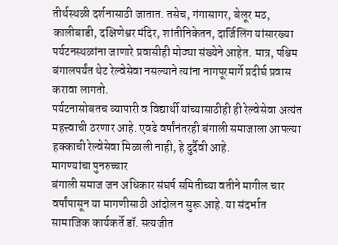तीर्थस्थळी दर्शनासाठी जातात. तसेच, गंगासागर, बेलूर मठ, कालीबाडी, दक्षिणेश्वर मंदिर, शांतीनिकेतन, दार्जिलिंग यांसारख्या पर्यटनस्थळांना जाणारे प्रवासीही मोठ्या संख्येने आहेत. मात्र, पश्चिम बंगालपर्यंत थेट रेल्वेसेवा नसल्याने त्यांना नागपूरमार्गे प्रदीर्घ प्रवास करावा लागतो.
पर्यटनासोबतच व्यापारी व विद्यार्थी यांच्यासाठीही ही रेल्वेसेवा अत्यंत महत्त्वाची ठरणार आहे. एवढे वर्षांनंतरही बंगाली समाजाला आपल्या हक्काची रेल्वेसेवा मिळाली नाही, हे दुर्दैवी आहे.
मागण्यांचा पुनरुच्चार
बंगाली समाज जन अधिकार संघर्ष समितीच्या वतीने मागील चार वर्षांपासून या मागणीसाठी आंदोलन सुरू आहे. या संदर्भात सामाजिक कार्यकर्ते डॉ. सत्यजीत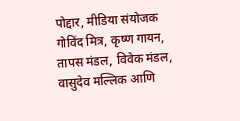पोद्दार, मीडिया संयोजक गोविंद मित्र, कृष्ण गायन, तापस मंडल, विवेक मंडल, वासुदेव मल्लिक आणि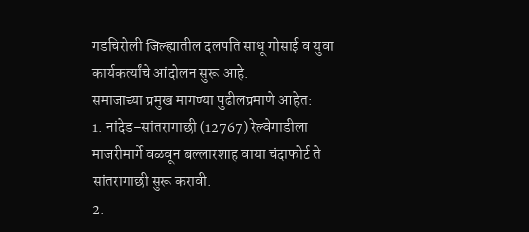गडचिरोली जिल्ह्यातील दलपति साधू गोसाई व युवा कार्यकर्त्यांचे आंदोलन सुरू आहे.
समाजाच्या प्रमुख मागण्या पुढीलप्रमाणे आहेत:
1. नांदेड–सांतरागाछी (12767) रेल्वेगाडीला माजरीमार्गे वळवून बल्लारशाह वाया चंदाफोर्ट ते सांतरागाछी सुरू करावी.
2.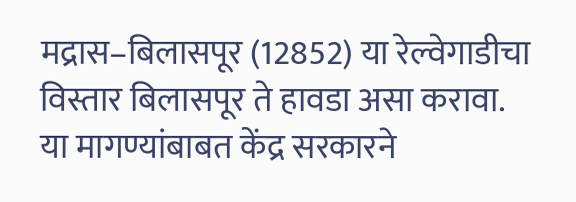मद्रास–बिलासपूर (12852) या रेल्वेगाडीचा विस्तार बिलासपूर ते हावडा असा करावा.
या मागण्यांबाबत केंद्र सरकारने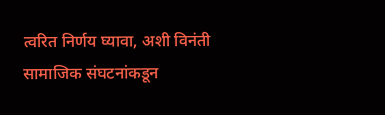त्वरित निर्णय घ्यावा, अशी विनंती सामाजिक संघटनांकडून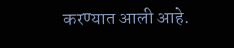करण्यात आली आहे.